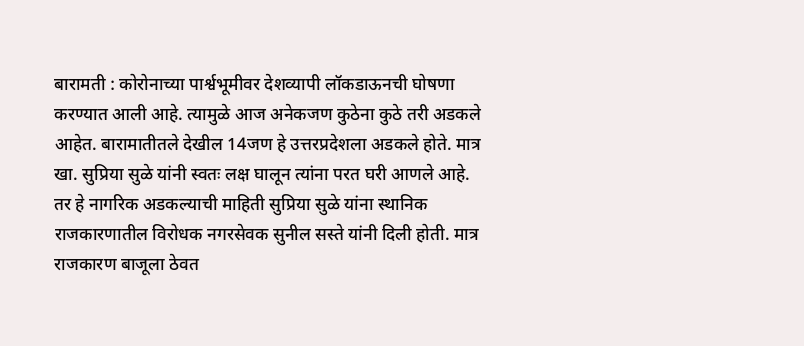बारामती : कोरोनाच्या पार्श्वभूमीवर देशव्यापी लॉकडाऊनची घोषणा करण्यात आली आहे. त्यामुळे आज अनेकजण कुठेना कुठे तरी अडकले आहेत. बारामातीतले देखील 14जण हे उत्तरप्रदेशला अडकले होते. मात्र खा. सुप्रिया सुळे यांनी स्वतः लक्ष घालून त्यांना परत घरी आणले आहे. तर हे नागरिक अडकल्याची माहिती सुप्रिया सुळे यांना स्थानिक राजकारणातील विरोधक नगरसेवक सुनील सस्ते यांनी दिली होती. मात्र राजकारण बाजूला ठेवत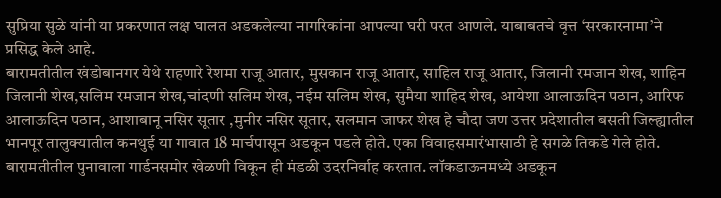सुप्रिया सुळे यांनी या प्रकरणात लक्ष घालत अडकलेल्या नागरिकांना आपल्या घरी परत आणले. याबाबतचे वृत्त ‘सरकारनामा’ने प्रसिद्ध केले आहे.
बारामतीतील खंडोबानगर येथे राहणारे रेशमा राजू आतार, मुसकान राजू आतार, साहिल राजू आतार, जिलानी रमजान शेख, शाहिन जिलानी शेख,सलिम रमजान शेख,चांदणी सलिम शेख, नईम सलिम शेख, सुमैया शाहिद शेख, आयेशा आलाऊदिन पठान, आरिफ आलाऊदिन पठान, आशाबानू नसिर सूतार ,मुनीर नसिर सूतार, सलमान जाफर शेख हे चौदा जण उत्तर प्रदेशातील बसती जिल्ह्यातील भानपूर तालुक्यातील कनथुई या गावात 18 मार्चपासून अडकून पडले होते. एका विवाहसमारंभासाठी हे सगळे तिकडे गेले होते.
बारामतीतील पुनावाला गार्डनसमोर खेळणी विकून ही मंडळी उदरनिर्वाह करतात. लॉकडाऊनमध्ये अडकून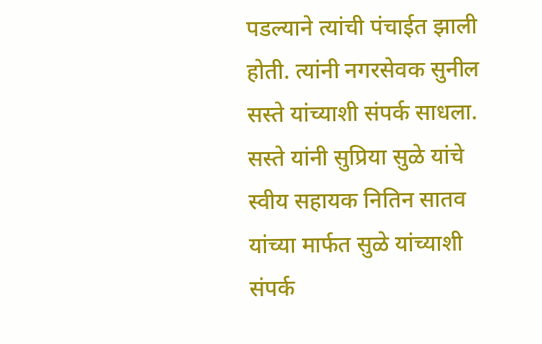पडल्याने त्यांची पंचाईत झाली होती. त्यांनी नगरसेवक सुनील सस्ते यांच्याशी संपर्क साधला. सस्ते यांनी सुप्रिया सुळे यांचे स्वीय सहायक नितिन सातव यांच्या मार्फत सुळे यांच्याशी संपर्क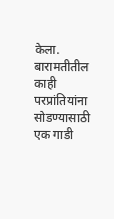केला.
बारामतीतील काही परप्रांतियांना सोडण्यासाठी एक गाडी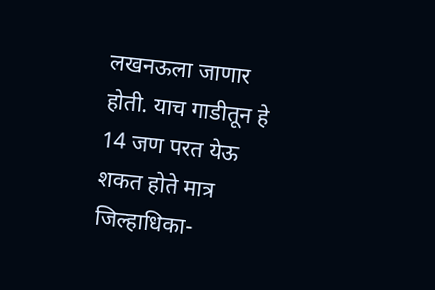लखनऊला जाणार होती. याच गाडीतून हे 14 जण परत येऊ शकत होते मात्र जिल्हाधिका-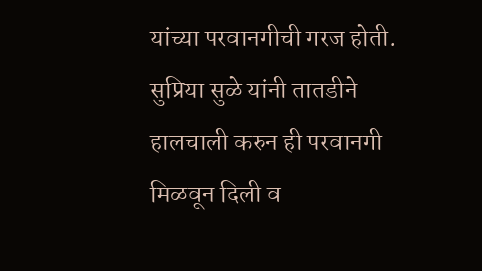यांच्या परवानगीची गरज होती. सुप्रिया सुळे यांनी तातडीने हालचाली करुन ही परवानगी मिळवून दिली व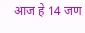आज हे 14 जण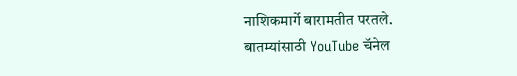नाशिकमार्गे बारामतीत परतले.
बातम्यांसाठी YouTube चॅनेल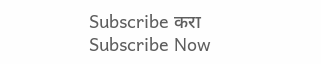Subscribe करा
Subscribe Now